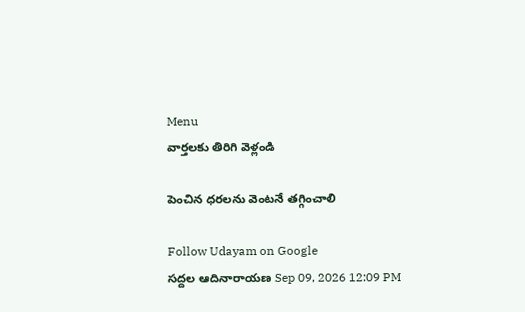Menu
వార్తలకు తిరిగి వెళ్లండి

పెంచిన ధరలను వెంటనే తగ్గించాలి

Follow Udayam on Google
సద్దల ఆదినారాయణ Sep 09, 2026 12:09 PM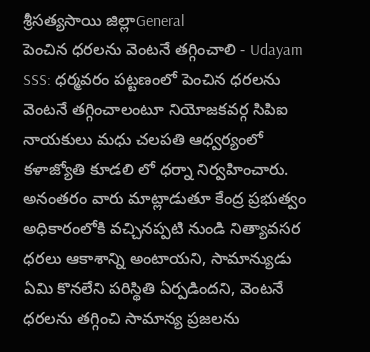శ్రీసత్యసాయి జిల్లాGeneral
పెంచిన ధరలను వెంటనే తగ్గించాలి - Udayam
SSS: ధర్మవరం పట్టణంలో పెంచిన ధరలను వెంటనే తగ్గించాలంటూ నియోజకవర్గ సిపిఐ నాయకులు మధు చలపతి ఆధ్వర్యంలో కళాజ్యోతి కూడలి లో ధర్నా నిర్వహించారు. అనంతరం వారు మాట్లాడుతూ కేంద్ర ప్రభుత్వం అధికారంలోకి వచ్చినప్పటి నుండి నిత్యావసర ధరలు ఆకాశాన్ని అంటాయని, సామాన్యుడు ఏమి కొనలేని పరిస్థితి ఏర్పడిందని, వెంటనే ధరలను తగ్గించి సామాన్య ప్రజలను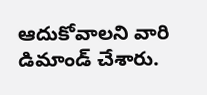ఆదుకోవాలని వారి డిమాండ్ చేశారు.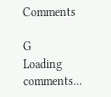Comments

G
Loading comments...